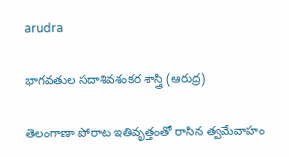arudra

భాగవతుల సదాశివశంకర శాస్త్రి (ఆరుద్ర)

తెలంగాణా పోరాట ఇతివృత్తంతో రాసిన త్వమేవాహం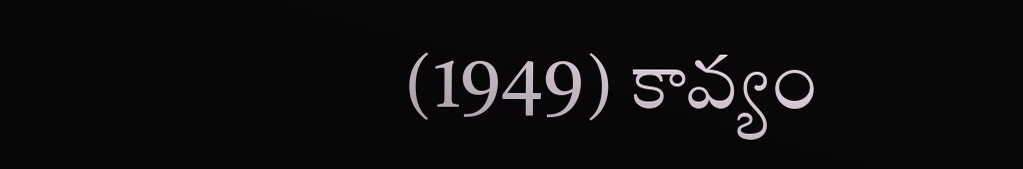(1949) కావ్యం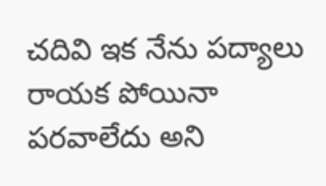చదివి ఇక నేను పద్యాలు రాయక పోయినా పరవాలేదు అని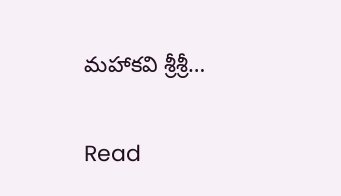మహాకవి శ్రీశ్రీ…

Read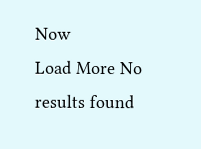Now
Load More No results found